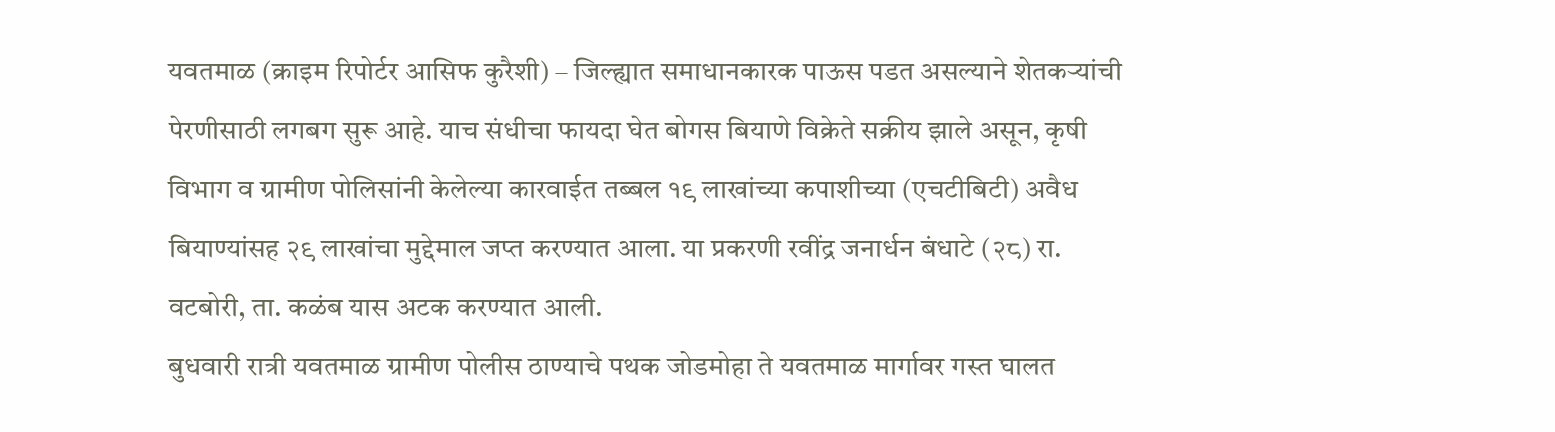यवतमाळ (क्राइम रिपोर्टर आसिफ कुरैशी) – जिल्ह्यात समाधानकारक पाऊस पडत असल्याने शेतकऱ्यांची पेरणीसाठी लगबग सुरू आहे. याच संधीचा फायदा घेत बोगस बियाणे विक्रेते सक्रीय झाले असून, कृषी विभाग व ग्रामीण पोलिसांनी केलेल्या कारवाईत तब्बल १९ लाखांच्या कपाशीच्या (एचटीबिटी) अवैध बियाण्यांसह २९ लाखांचा मुद्देमाल जप्त करण्यात आला. या प्रकरणी रवींद्र जनार्धन बंधाटे (२८) रा. वटबोरी, ता. कळंब यास अटक करण्यात आली.
बुधवारी रात्री यवतमाळ ग्रामीण पोलीस ठाण्याचे पथक जोडमोहा ते यवतमाळ मार्गावर गस्त घालत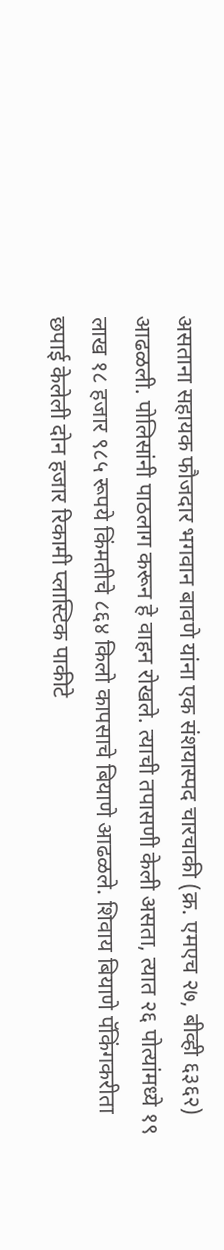असताना सहायक फौजदार भगवान बावणे यांना एक संशयास्पद चारचाकी (क्र. एमएच २७, बीव्ही ६३६२) आढळली. पोलिसांनी पाठलाग करून हे वाहन रोखले. त्याची तपासणी केली असता, त्यात २६ पोत्यांमध्ये १९ लाख १८ हजार ९८५ रूपये किंमतीचे ८६४ किलो कापसाचे बियाणे आढळले. शिवाय बियाणे पॅकिंगकरीता छपाई केलेली दोन हजार रिकामी प्लास्टिक पाकीटे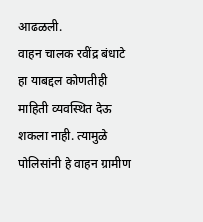आढळली.
वाहन चालक रवींद्र बंधाटे हा याबद्दल कोणतीही माहिती व्यवस्थित देऊ शकला नाही. त्यामुळे पोलिसांनी हे वाहन ग्रामीण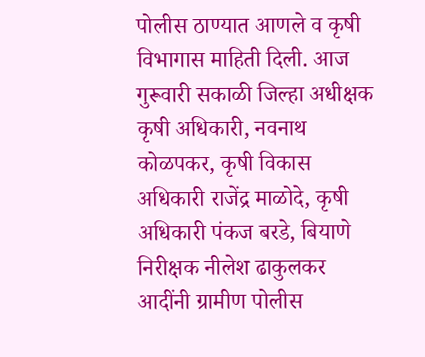पोलीस ठाण्यात आणले व कृषी विभागास माहिती दिली. आज गुरूवारी सकाळी जिल्हा अधीक्षक कृषी अधिकारी, नवनाथ कोळपकर, कृषी विकास अधिकारी राजेंद्र माळोदे, कृषी अधिकारी पंकज बरडे, बियाणे निरीक्षक नीलेश ढाकुलकर आदींनी ग्रामीण पोलीस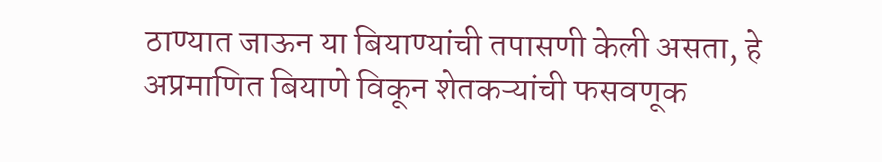ठाण्यात जाऊन या बियाण्यांची तपासणी केली असता, हे अप्रमाणित बियाणे विकून शेतकऱ्यांची फसवणूक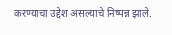करण्याचा उद्देश असल्याचे निष्पन्न झाले.